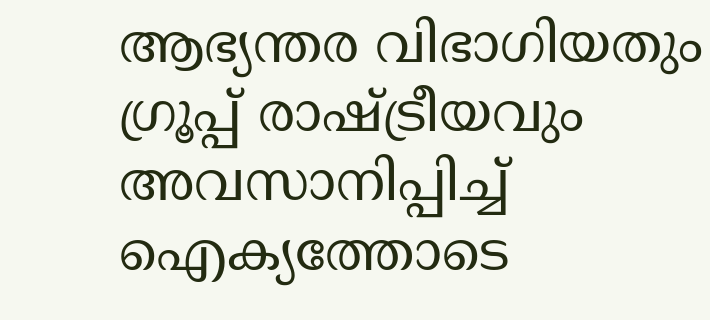ആഭ്യന്തര വിഭാഗിയതും ഗ്രൂപ്പ് രാഷ്ട്രീയവും അവസാനിപ്പിച്ച് ഐക്യത്തോടെ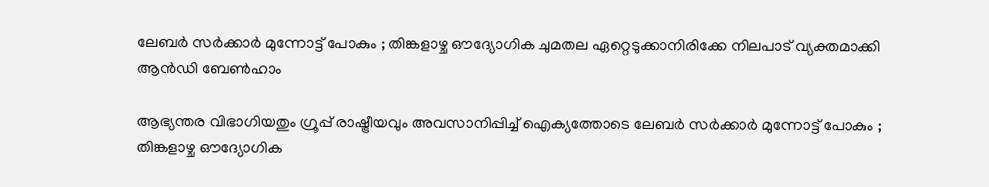ലേബര്‍ സര്‍ക്കാര്‍ മുന്നോട്ട് പോകും ; തിങ്കളാഴ്ച ഔദ്യോഗിക ചുമതല ഏറ്റെടുക്കാനിരിക്കേ നിലപാട് വ്യക്തമാക്കി ആന്‍ഡി ബേണ്‍ഹാം

ആഭ്യന്തര വിഭാഗിയതും ഗ്രൂപ്പ് രാഷ്ട്രീയവും അവസാനിപ്പിച്ച് ഐക്യത്തോടെ ലേബര്‍ സര്‍ക്കാര്‍ മുന്നോട്ട് പോകും ; തിങ്കളാഴ്ച ഔദ്യോഗിക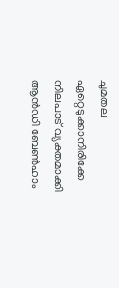ചുമതല ഏറ്റെടുക്കാനിരിക്കേ നിലപാട് വ്യക്തമാക്കി ആന്‍ഡി ബേണ്‍ഹാം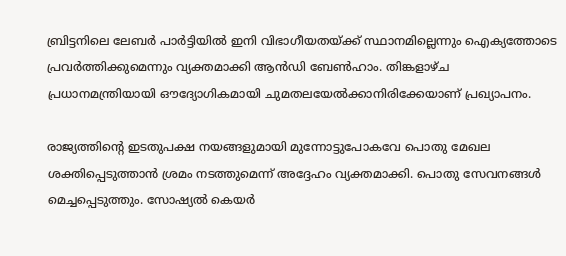ബ്രിട്ടനിലെ ലേബര്‍ പാര്‍ട്ടിയില്‍ ഇനി വിഭാഗീയതയ്ക്ക് സ്ഥാനമില്ലെന്നും ഐക്യത്തോടെ പ്രവര്‍ത്തിക്കുമെന്നും വ്യക്തമാക്കി ആന്‍ഡി ബേണ്‍ഹാം. തിങ്കളാഴ്ച പ്രധാനമന്ത്രിയായി ഔദ്യോഗികമായി ചുമതലയേല്‍ക്കാനിരിക്കേയാണ് പ്രഖ്യാപനം.

രാജ്യത്തിന്റെ ഇടതുപക്ഷ നയങ്ങളുമായി മുന്നോട്ടുപോകവേ പൊതു മേഖല ശക്തിപ്പെടുത്താന്‍ ശ്രമം നടത്തുമെന്ന് അദ്ദേഹം വ്യക്തമാക്കി. പൊതു സേവനങ്ങള്‍ മെച്ചപ്പെടുത്തും. സോഷ്യല്‍ കെയര്‍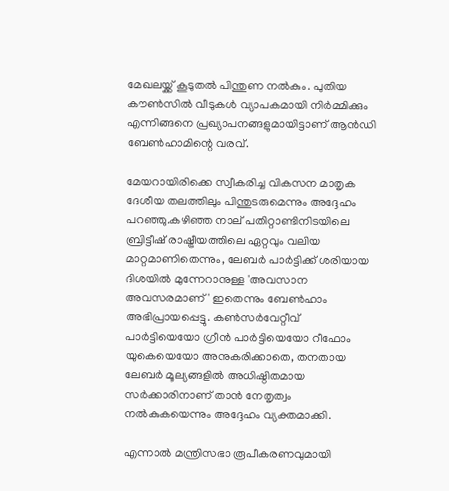മേഖലയ്ക്ക് കൂടുതല്‍ പിന്തുണ നല്‍കും. പുതിയ കൗണ്‍സില്‍ വീടുകള്‍ വ്യാപകമായി നിര്‍മ്മിക്കും എന്നിങ്ങനെ പ്രഖ്യാപനങ്ങളുമായിട്ടാണ് ആന്‍ഡി ബേണ്‍ഹാമിന്റെ വരവ്.

മേയറായിരിക്കെ സ്വീകരിച്ച വികസന മാതൃക ദേശീയ തലത്തിലും പിന്തുടരുമെന്നും അദ്ദേഹം പറഞ്ഞു.കഴിഞ്ഞ നാല് പതിറ്റാണ്ടിനിടയിലെ ബ്രിട്ടീഷ് രാഷ്ട്രീയത്തിലെ ഏറ്റവും വലിയ മാറ്റമാണിതെന്നും, ലേബര്‍ പാര്‍ട്ടിക്ക് ശരിയായ ദിശയില്‍ മുന്നേറാനുള്ള 'അവസാന അവസരമാണ്' ഇതെന്നും ബേണ്‍ഹാം അഭിപ്രായപ്പെട്ടു. കണ്‍സര്‍വേറ്റീവ് പാര്‍ട്ടിയെയോ ഗ്രീന്‍ പാര്‍ട്ടിയെയോ റീഫോം യുകെയെയോ അനുകരിക്കാതെ, തനതായ ലേബര്‍ മൂല്യങ്ങളില്‍ അധിഷ്ഠിതമായ സര്‍ക്കാരിനാണ് താന്‍ നേതൃത്വം നല്‍കുകയെന്നും അദ്ദേഹം വ്യക്തമാക്കി.

എന്നാല്‍ മന്ത്രിസഭാ രൂപീകരണവുമായി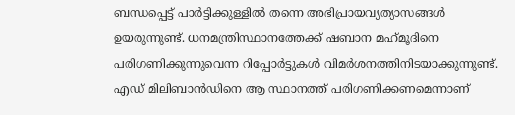ബന്ധപ്പെട്ട് പാര്‍ട്ടിക്കുള്ളില്‍ തന്നെ അഭിപ്രായവ്യത്യാസങ്ങള്‍ ഉയരുന്നുണ്ട്. ധനമന്ത്രിസ്ഥാനത്തേക്ക് ഷബാന മഹ്‌മൂദിനെ പരിഗണിക്കുന്നുവെന്ന റിപ്പോര്‍ട്ടുകള്‍ വിമര്‍ശനത്തിനിടയാക്കുന്നുണ്ട്. എഡ് മിലിബാന്‍ഡിനെ ആ സ്ഥാനത്ത് പരിഗണിക്കണമെന്നാണ്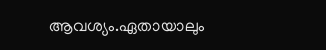ആവശ്യം.ഏതായാലും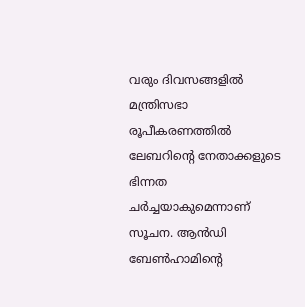വരും ദിവസങ്ങളില്‍ മന്ത്രിസഭാ രൂപീകരണത്തില്‍ ലേബറിന്റെ നേതാക്കളുടെ ഭിന്നത ചര്‍ച്ചയാകുമെന്നാണ് സൂചന. ആന്‍ഡി ബേണ്‍ഹാമിന്റെ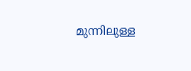മുന്നിലുള്ള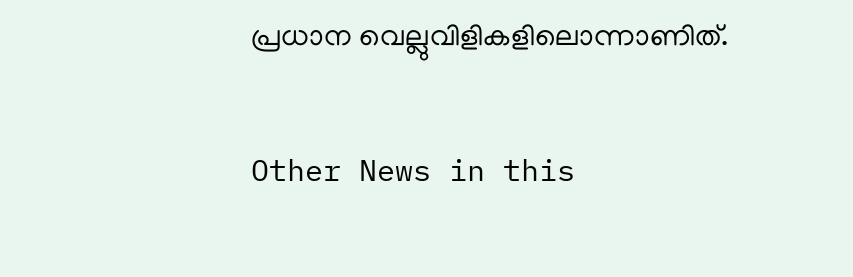പ്രധാന വെല്ലുവിളികളിലൊന്നാണിത്.

Other News in this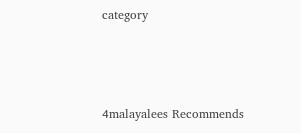category



4malayalees Recommends